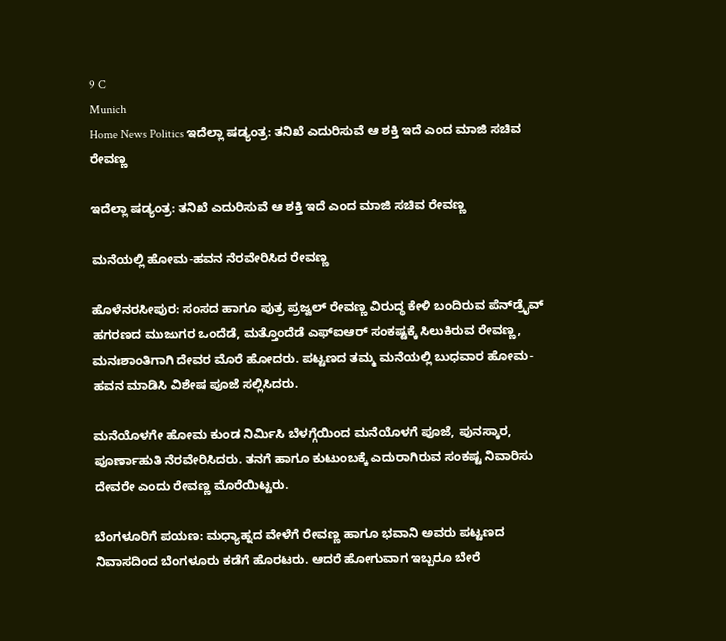9 C
Munich
Home News Politics ಇದೆಲ್ಲಾ ಷಡ್ಯಂತ್ರ: ತನಿಖೆ ಎದುರಿಸುವೆ ಆ ಶಕ್ತಿ ಇದೆ ಎಂದ ಮಾಜಿ ಸಚಿವ ರೇವಣ್ಣ

ಇದೆಲ್ಲಾ ಷಡ್ಯಂತ್ರ: ತನಿಖೆ ಎದುರಿಸುವೆ ಆ ಶಕ್ತಿ ಇದೆ ಎಂದ ಮಾಜಿ ಸಚಿವ ರೇವಣ್ಣ

ಮನೆಯಲ್ಲಿ ಹೋಮ-ಹವನ ನೆರವೇರಿಸಿದ ರೇವಣ್ಣ

ಹೊಳೆನರಸೀಪುರ: ಸಂಸದ ಹಾಗೂ ಪುತ್ರ ಪ್ರಜ್ವಲ್ ರೇವಣ್ಣ ವಿರುದ್ಧ ಕೇಳಿ ಬಂದಿರುವ ಪೆನ್‌ಡ್ರೈವ್ ಹಗರಣದ ಮುಜುಗರ‌ ಒಂದೆಡೆ, ಮತ್ತೊಂದೆಡೆ ಎಫ್ಐಆರ್‌ ಸಂಕಷ್ಟಕ್ಕೆ ಸಿಲುಕಿರುವ ರೇವಣ್ಣ, ಮನಃಶಾಂತಿಗಾಗಿ ದೇವರ ಮೊರೆ ಹೋದರು. ಪಟ್ಟಣದ ತಮ್ಮ ಮನೆಯಲ್ಲಿ ಬುಧವಾರ ಹೋಮ-ಹವನ ಮಾಡಿಸಿ ವಿಶೇಷ ಪೂಜೆ ಸಲ್ಲಿಸಿದರು.

ಮನೆಯೊಳಗೇ ಹೋಮ ಕುಂಡ ನಿರ್ಮಿಸಿ ಬೆಳಗ್ಗೆಯಿಂದ ಮನೆಯೊಳಗೆ ಪೂಜೆ, ಪುನಸ್ಕಾರ, ಪೂರ್ಣಾಹುತಿ ನೆರವೇರಿಸಿದರು. ತನಗೆ ಹಾಗೂ ಕುಟುಂಬಕ್ಕೆ ಎದುರಾಗಿರುವ ಸಂಕಷ್ಟ ನಿವಾರಿಸು ದೇವರೇ ಎಂದು ರೇವಣ್ಣ ಮೊರೆಯಿಟ್ಟರು.

ಬೆಂಗಳೂರಿಗೆ ಪಯಣ: ಮಧ್ಯಾಹ್ನದ ವೇಳೆಗೆ ರೇವಣ್ಣ ಹಾಗೂ ಭವಾನಿ ಅವರು ಪಟ್ಟಣದ ನಿವಾಸದಿಂದ ಬೆಂಗಳೂರು ಕಡೆಗೆ ಹೊರಟರು. ಆದರೆ ಹೋಗುವಾಗ ಇಬ್ಬರೂ ಬೇರೆ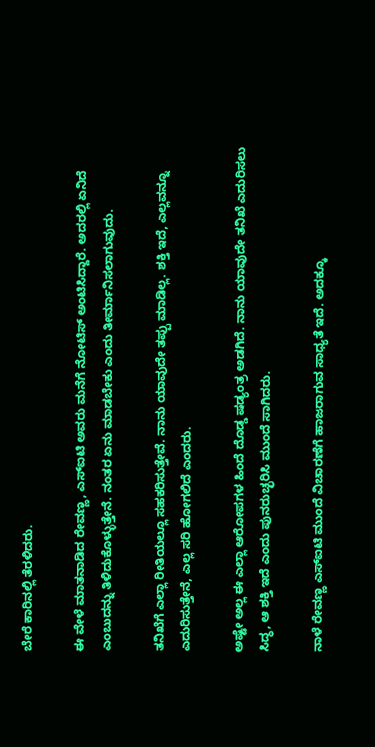ಬೇರೆ ಕಾರಿನಲ್ಲಿ ತೆರಳಿದರು.

ಈ ವೇಳೆ ಮಾತನಾಡಿದ ರೇವಣ್ಣ, ಎಸ್‌ಐಟಿ ಅವರು ಮನೆಗೆ ನೋಟಿಸ್ ಅಂಟಿಸಿದ್ದಾರೆ. ಅದರಲ್ಲಿ ಏನಿದೆ ಎಂಬುದನ್ನು ತಿಳಿದುಕೊಳ್ಳುತ್ತೇನೆ. ನಂತರ ಏನು ಮಾಡಬೇಕು ಎಂದು ತೀರ್ಮಾನಿಸಲಾಗುವುದು.

ತನಿಖೆಗೆ ಎಲ್ಲಾ ರೀತಿಯಲ್ಲೂ ಸಹಕರಿಸುತ್ತೇವೆ. ನಾನು ಯಾವುದೇ ತಪ್ಪು ಮಾಡಿಲ್ಲ. ಶಕ್ತಿ ಇದೆ, ಎಲ್ಲವನ್ನೂ ಎದುರಿಸುತ್ತೇನೆ, ಎಲ್ಲ ಸರಿ ಹೋಗಲಿದೆ ಎಂದರು.

ಅಷ್ಟೇ ಅಲ್ಲ ಈ ಎಲ್ಲಾ ಆರೋಪಗಳ ಹಿಂದೆ ದೊಡ್ಡ ಷಡ್ಯಂತ್ರ ಅಡಗಿದೆ. ನಾನು ಯಾವುದೇ ತನಿಖೆ ಎದುರಿಸಲು ಸಿದ್ಧ, ಆ ಶಕ್ತಿ ಇದೆ ಎಂದು ಪುನರುಚ್ಛರಿಸಿ ಮುಂದೆ ಸಾಗಿದರು.

ನಾಳೆ ರೇವಣ್ಣ ಎಸ್‌ಐಟಿ ಮುಂದೆ ವಿಚಾರಣೆಗೆ ಹಾಜರಾಗುವ ಸಾಧ್ಯತೆ ಇದೆ. ಅದಕ್ಕೂ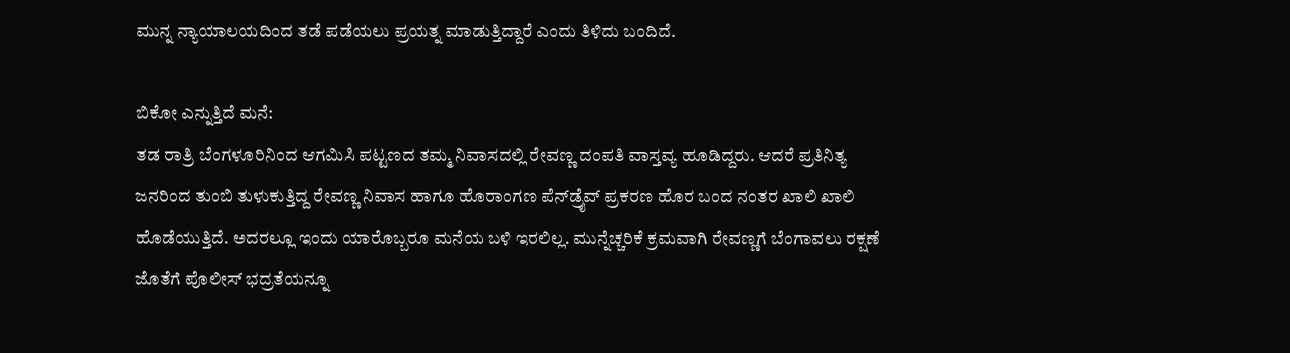ಮುನ್ನ ನ್ಯಾಯಾಲಯದಿಂದ ತಡೆ ಪಡೆಯಲು ಪ್ರಯತ್ನ ಮಾಡುತ್ತಿದ್ದಾರೆ ಎಂದು ತಿಳಿದು ಬಂದಿದೆ.

ಬಿಕೋ ಎನ್ನುತ್ತಿದೆ ಮನೆ:
ತಡ ರಾತ್ರಿ ಬೆಂಗಳೂರಿನಿಂದ ಆಗಮಿಸಿ ಪಟ್ಟಣದ ತಮ್ಮ ನಿವಾಸದಲ್ಲಿ ರೇವಣ್ಣ ದಂಪತಿ ವಾಸ್ತವ್ಯ ಹೂಡಿದ್ದರು. ಆದರೆ ಪ್ರತಿನಿತ್ಯ ಜನರಿಂದ ತುಂಬಿ ತುಳುಕುತ್ತಿದ್ದ ರೇವಣ್ಣ ನಿವಾಸ ಹಾಗೂ ಹೊರಾಂಗಣ ಪೆನ್‌ಡ್ರೈವ್ ಪ್ರಕರಣ ಹೊರ ಬಂದ ನಂತರ ಖಾಲಿ ಖಾಲಿ ಹೊಡೆಯುತ್ತಿದೆ. ಅದರಲ್ಲೂ ಇಂದು ಯಾರೊಬ್ಬರೂ ಮನೆಯ ಬಳಿ ಇರಲಿಲ್ಲ. ಮುನ್ನೆಚ್ಚರಿಕೆ ಕ್ರಮವಾಗಿ ರೇವಣ್ಣಗೆ ಬೆಂಗಾವಲು ರಕ್ಷಣೆ ಜೊತೆಗೆ ಪೊಲೀಸ್ ಭದ್ರತೆಯನ್ನೂ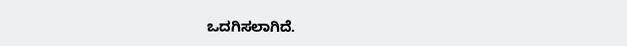ಒದಗಿಸಲಾಗಿದೆ.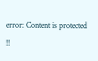error: Content is protected !!